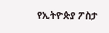የኢትዮጵያ ፖስታ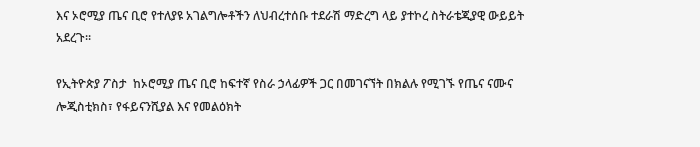እና ኦሮሚያ ጤና ቢሮ የተለያዩ አገልግሎቶችን ለህብረተሰቡ ተደራሽ ማድረግ ላይ ያተኮረ ስትራቴጂያዊ ውይይት አደረጉ።

የኢትዮጵያ ፖስታ  ከኦሮሚያ ጤና ቢሮ ከፍተኛ የስራ ኃላፊዎች ጋር በመገናኘት በክልሉ የሚገኙ የጤና ናሙና ሎጂስቲክስ፣ የፋይናንሺያል እና የመልዕክት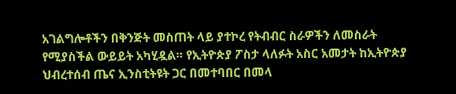አገልግሎቶችን በቅንጅት መስጠት ላይ ያተኮረ የትብብር ስራዎችን ለመስራት የሚያስችል ውይይት አካሂዷል። የኢትዮጵያ ፖስታ ላለፉት አስር አመታት ከኢትዮጵያ ህብረተሰብ ጤና ኢንስቲትዩት ጋር በመተባበር በመላ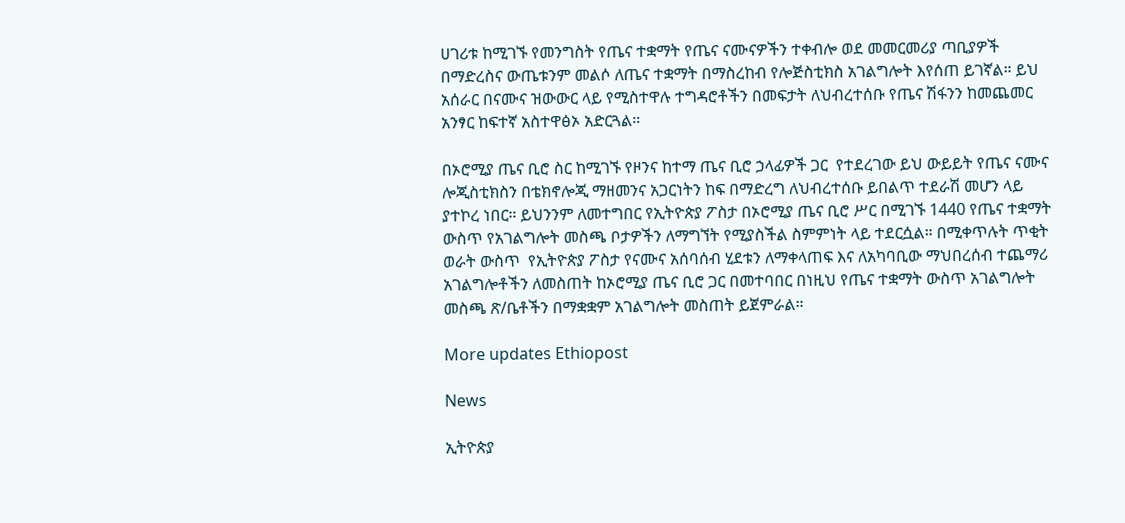ሀገሪቱ ከሚገኙ የመንግስት የጤና ተቋማት የጤና ናሙናዎችን ተቀብሎ ወደ መመርመሪያ ጣቢያዎች በማድረስና ውጤቱንም መልሶ ለጤና ተቋማት በማስረከብ የሎጅስቲክስ አገልግሎት እየሰጠ ይገኛል። ይህ አሰራር በናሙና ዝውውር ላይ የሚስተዋሉ ተግዳሮቶችን በመፍታት ለህብረተሰቡ የጤና ሽፋንን ከመጨመር አንፃር ከፍተኛ አስተዋፅኦ አድርጓል።

በኦሮሚያ ጤና ቢሮ ስር ከሚገኙ የዞንና ከተማ ጤና ቢሮ ኃላፊዎች ጋር  የተደረገው ይህ ውይይት የጤና ናሙና ሎጂስቲክስን በቴክኖሎጂ ማዘመንና አጋርነትን ከፍ በማድረግ ለህብረተሰቡ ይበልጥ ተደራሽ መሆን ላይ ያተኮረ ነበር። ይህንንም ለመተግበር የኢትዮጵያ ፖስታ በኦሮሚያ ጤና ቢሮ ሥር በሚገኙ 1440 የጤና ተቋማት ውስጥ የአገልግሎት መስጫ ቦታዎችን ለማግኘት የሚያስችል ስምምነት ላይ ተደርሷል። በሚቀጥሉት ጥቂት ወራት ውስጥ  የኢትዮጵያ ፖስታ የናሙና አሰባሰብ ሂደቱን ለማቀላጠፍ እና ለአካባቢው ማህበረሰብ ተጨማሪ አገልግሎቶችን ለመስጠት ከኦሮሚያ ጤና ቢሮ ጋር በመተባበር በነዚህ የጤና ተቋማት ውስጥ አገልግሎት መስጫ ጽ/ቤቶችን በማቋቋም አገልግሎት መስጠት ይጀምራል።

More updates Ethiopost

News

ኢትዮጵያ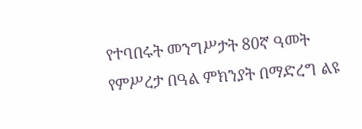የተባበሩት መንግሥታት 80ኛ ዓመት የምሥረታ በዓል ምክንያት በማድረግ ልዩ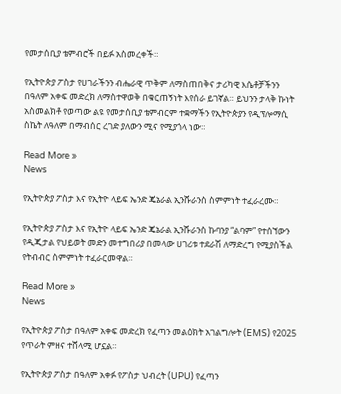የመታሰቢያ ቴምብሮች በይፉ አስመረቀች።

የኢትዮጵያ ፖስታ የሀገራችንን ብሔራዊ ጥቅም ለማስጠበቅና ታሪካዊ እሴቶቻችንን በዓለም አቀፍ መድረክ ለማስተዋወቅ በቁርጠኝነት እየሰራ ይገኛል። ይህንን ታላቅ ኩነት አስመልክቶ የወጣው ልዩ የመታሰቢያ ቴምብርም ተቋማችን የኢትዮጵያን የዲፕሎማሲ ስኬት ለዓለም በማብሰር ረገድ ያለውን ሚና የሚያጎላ ነው።

Read More »
News

የኢትዮጵያ ፖስታ እና የኢትዮ ላይፍ ኤንድ ጄኔራል ኢንሹራንስ ስምምነት ተፈራረሙ።

የኢትዮጵያ ፖስታ እና የኢትዮ ላይፍ ኤንድ ጄኔራል ኢንሹራንስ ኩባንያ “ልባም” የተሰኘውን የዲጂታል የህይወት መድን መተግበሪያ በመላው ሀገሪቱ ተደራሽ ለማድረግ የሚያስችል የትብብር ስምምነት ተፈራርመዋል።

Read More »
News

የኢትዮጵያ ፖስታ በዓለም አቀፍ መድረክ የፈጣን መልዕክት አገልግሎት (EMS) የ2025 የጥራት ምዘና ተሸላሚ ሆኗል።

የኢትዮጵያ ፖስታ በዓለም አቀፉ የፖስታ ህብረት (UPU) የፈጣን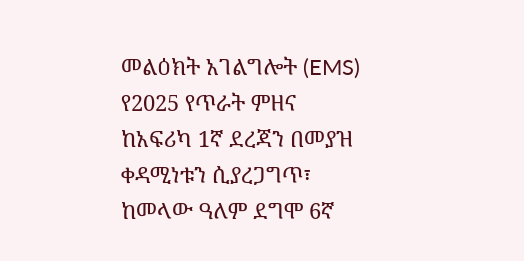መልዕክት አገልግሎት (EMS) የ2025 የጥራት ምዘና ከአፍሪካ 1ኛ ደረጃን በመያዝ ቀዳሚነቱን ሲያረጋግጥ፣ ከመላው ዓለም ደግሞ 6ኛ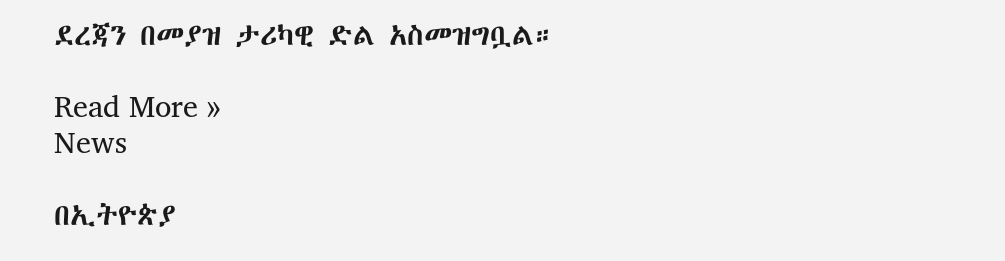ደረጃን በመያዝ ታሪካዊ ድል አስመዝግቧል።

Read More »
News

በኢትዮጵያ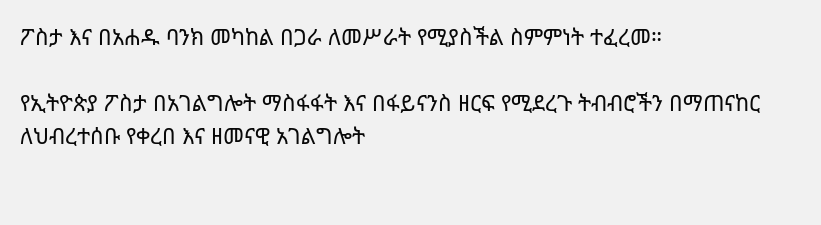ፖስታ እና በአሐዱ ባንክ መካከል በጋራ ለመሥራት የሚያስችል ስምምነት ተፈረመ።

የኢትዮጵያ ፖስታ በአገልግሎት ማስፋፋት እና በፋይናንስ ዘርፍ የሚደረጉ ትብብሮችን በማጠናከር ለህብረተሰቡ የቀረበ እና ዘመናዊ አገልግሎት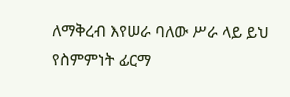ለማቅረብ እየሠራ ባለው ሥራ ላይ ይህ የስምምነት ፊርማ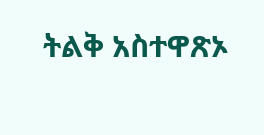ትልቅ አስተዋጽኦ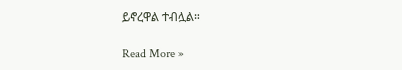ይኖረዋል ተብሏል።

Read More »